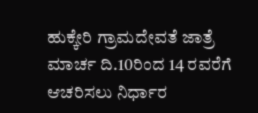ಹುಕ್ಕೇರಿ ಗ್ರಾಮದೇವತೆ ಜಾತ್ರೆ ಮಾರ್ಚ ದಿ.10ರಿಂದ 14 ರವರೆಗೆ ಆಚರಿಸಲು ನಿರ್ಧಾರ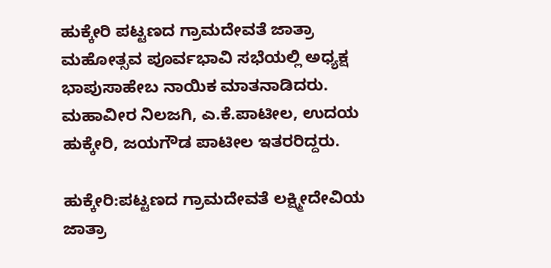ಹುಕ್ಕೇರಿ ಪಟ್ಟಣದ ಗ್ರಾಮದೇವತೆ ಜಾತ್ರಾ ಮಹೋತ್ಸವ ಪೂರ್ವಭಾವಿ ಸಭೆಯಲ್ಲಿ ಅಧ್ಯಕ್ಷ ಭಾಪುಸಾಹೇಬ ನಾಯಿಕ ಮಾತನಾಡಿದರು. ಮಹಾವೀರ ನಿಲಜಗಿ, ಎ.ಕೆ.ಪಾಟೀಲ, ಉದಯ ಹುಕ್ಕೇರಿ, ಜಯಗೌಡ ಪಾಟೀಲ ಇತರರಿದ್ದರು.

ಹುಕ್ಕೇರಿ:ಪಟ್ಟಣದ ಗ್ರಾಮದೇವತೆ ಲಕ್ಷ್ಮೀದೇವಿಯ ಜಾತ್ರಾ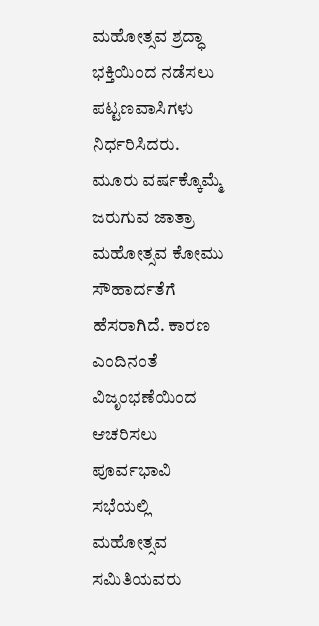ಮಹೋತ್ಸವ ಶ್ರದ್ಧಾ ಭಕ್ತಿಯಿಂದ ನಡೆಸಲು ಪಟ್ಟಣವಾಸಿಗಳು ನಿರ್ಧರಿಸಿದರು. ಮೂರು ವರ್ಷಕ್ಕೊಮ್ಮೆ ಜರುಗುವ ಜಾತ್ರಾ ಮಹೋತ್ಸವ ಕೋಮು ಸೌಹಾರ್ದತೆಗೆ ಹೆಸರಾಗಿದೆ. ಕಾರಣ ಎಂದಿನಂತೆ ವಿಜೃಂಭಣೆಯಿಂದ ಆಚರಿಸಲು ಪೂರ್ವಭಾವಿ ಸಭೆಯಲ್ಲಿ ಮಹೋತ್ಸವ ಸಮಿತಿಯವರು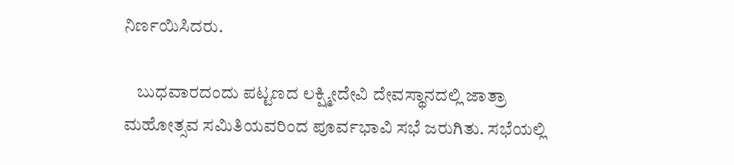ನಿರ್ಣಯಿಸಿದರು.

    ಬುಧವಾರದಂದು ಪಟ್ಟಣದ ಲಕ್ಷ್ಮೀದೇವಿ ದೇವಸ್ಥಾನದಲ್ಲಿ ಜಾತ್ರಾ ಮಹೋತ್ಸವ ಸಮಿತಿಯವರಿಂದ ಪೂರ್ವಭಾವಿ ಸಭೆ ಜರುಗಿತು. ಸಭೆಯಲ್ಲಿ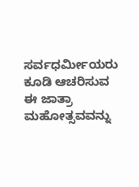ಸರ್ವಧರ್ಮೀಯರು ಕೂಡಿ ಆಚರಿಸುವ ಈ ಜಾತ್ರಾ ಮಹೋತ್ಸವವನ್ನು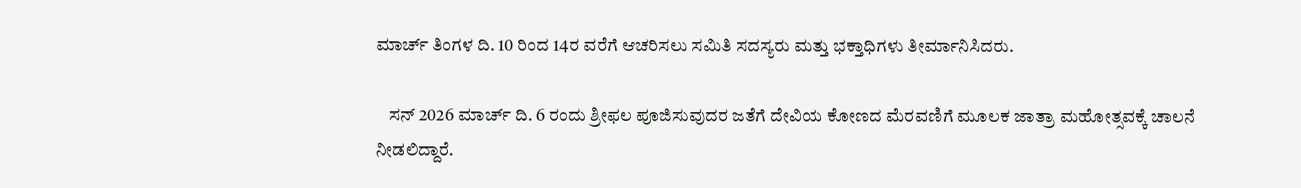ಮಾರ್ಚ್ ತಿಂಗಳ ದಿ. 10 ರಿಂದ 14ರ ವರೆಗೆ ಆಚರಿಸಲು ಸಮಿತಿ ಸದಸ್ಯರು ಮತ್ತು ಭಕ್ತಾಧಿಗಳು ತೀರ್ಮಾನಿಸಿದರು.

    ಸನ್ 2026 ಮಾರ್ಚ್ ದಿ. 6 ರಂದು ಶ್ರೀಫಲ ಪೂಜಿಸುವುದರ ಜತೆಗೆ ದೇವಿಯ ಕೋಣದ ಮೆರವಣಿಗೆ ಮೂಲಕ ಜಾತ್ರಾ ಮಹೋತ್ಸವಕ್ಕೆ ಚಾಲನೆ ನೀಡಲಿದ್ದಾರೆ.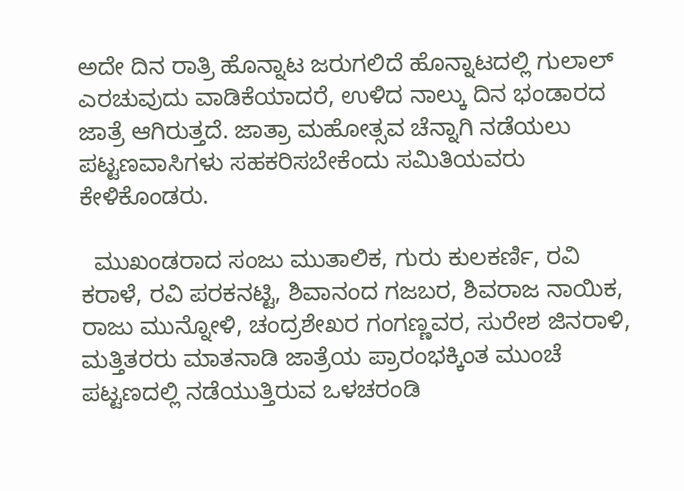ಅದೇ ದಿನ ರಾತ್ರಿ ಹೊನ್ನಾಟ ಜರುಗಲಿದೆ ಹೊನ್ನಾಟದಲ್ಲಿ ಗುಲಾಲ್ ಎರಚುವುದು ವಾಡಿಕೆಯಾದರೆ, ಉಳಿದ ನಾಲ್ಕು ದಿನ ಭಂಡಾರದ ಜಾತ್ರೆ ಆಗಿರುತ್ತದೆ. ಜಾತ್ರಾ ಮಹೋತ್ಸವ ಚೆನ್ನಾಗಿ ನಡೆಯಲು ಪಟ್ಟಣವಾಸಿಗಳು ಸಹಕರಿಸಬೇಕೆಂದು ಸಮಿತಿಯವರು ಕೇಳಿಕೊಂಡರು.

  ಮುಖಂಡರಾದ ಸಂಜು ಮುತಾಲಿಕ, ಗುರು ಕುಲಕರ್ಣಿ, ರವಿ ಕರಾಳೆ, ರವಿ ಪರಕನಟ್ಟಿ, ಶಿವಾನಂದ ಗಜಬರ, ಶಿವರಾಜ ನಾಯಿಕ, ರಾಜು ಮುನ್ನೋಳಿ, ಚಂದ್ರಶೇಖರ ಗಂಗಣ್ಣವರ, ಸುರೇಶ ಜಿನರಾಳಿ, ಮತ್ತಿತರರು ಮಾತನಾಡಿ ಜಾತ್ರೆಯ ಪ್ರಾರಂಭಕ್ಕಿಂತ ಮುಂಚೆ ಪಟ್ಟಣದಲ್ಲಿ ನಡೆಯುತ್ತಿರುವ ಒಳಚರಂಡಿ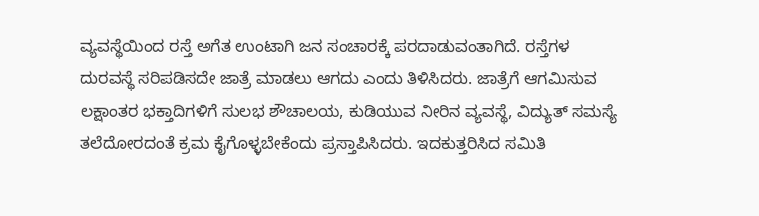ವ್ಯವಸ್ಥೆಯಿಂದ ರಸ್ತೆ ಅಗೆತ ಉಂಟಾಗಿ ಜನ ಸಂಚಾರಕ್ಕೆ ಪರದಾಡುವಂತಾಗಿದೆ. ರಸ್ತೆಗಳ ದುರವಸ್ಥೆ ಸರಿಪಡಿಸದೇ ಜಾತ್ರೆ ಮಾಡಲು ಆಗದು ಎಂದು ತಿಳಿಸಿದರು. ಜಾತ್ರೆಗೆ ಆಗಮಿಸುವ ಲಕ್ಷಾಂತರ ಭಕ್ತಾದಿಗಳಿಗೆ ಸುಲಭ ಶೌಚಾಲಯ, ಕುಡಿಯುವ ನೀರಿನ ವ್ಯವಸ್ಥೆ, ವಿದ್ಯುತ್ ಸಮಸ್ಯೆ ತಲೆದೋರದಂತೆ ಕ್ರಮ ಕೈಗೊಳ್ಳಬೇಕೆಂದು ಪ್ರಸ್ತಾಪಿಸಿದರು. ಇದಕುತ್ತರಿಸಿದ ಸಮಿತಿ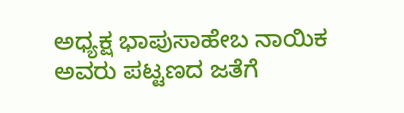ಅಧ್ಯಕ್ಷ ಭಾಪುಸಾಹೇಬ ನಾಯಿಕ ಅವರು ಪಟ್ಟಣದ ಜತೆಗೆ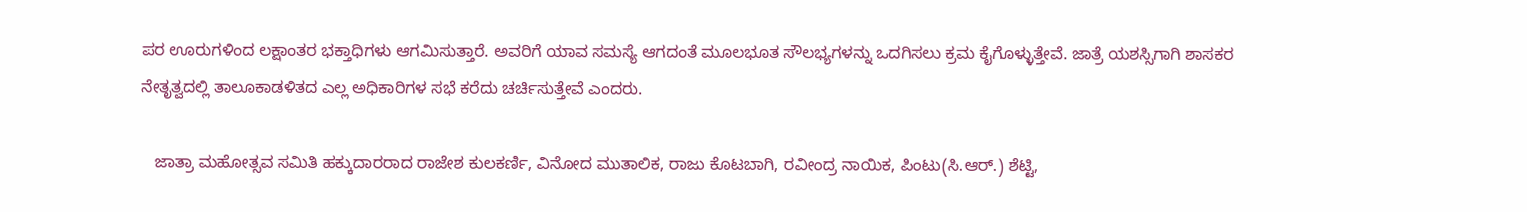ಪರ ಊರುಗಳಿಂದ ಲಕ್ಷಾಂತರ ಭಕ್ತಾಧಿಗಳು ಆಗಮಿಸುತ್ತಾರೆ. ಅವರಿಗೆ ಯಾವ ಸಮಸ್ಯೆ ಆಗದಂತೆ ಮೂಲಭೂತ ಸೌಲಭ್ಯಗಳನ್ನು ಒದಗಿಸಲು ಕ್ರಮ ಕೈಗೊಳ್ಳುತ್ತೇವೆ. ಜಾತ್ರೆ ಯಶಸ್ಸಿಗಾಗಿ ಶಾಸಕರ ನೇತೃತ್ವದಲ್ಲಿ ತಾಲೂಕಾಡಳಿತದ ಎಲ್ಲ ಅಧಿಕಾರಿಗಳ ಸಭೆ ಕರೆದು ಚರ್ಚಿಸುತ್ತೇವೆ ಎಂದರು.

   ಜಾತ್ರಾ ಮಹೋತ್ಸವ ಸಮಿತಿ ಹಕ್ಕುದಾರರಾದ ರಾಜೇಶ ಕುಲಕರ್ಣಿ, ವಿನೋದ ಮುತಾಲಿಕ, ರಾಜು ಕೊಟಬಾಗಿ, ರವೀಂದ್ರ ನಾಯಿಕ, ಪಿಂಟು(ಸಿ.ಆರ್.) ಶೆಟ್ಟಿ,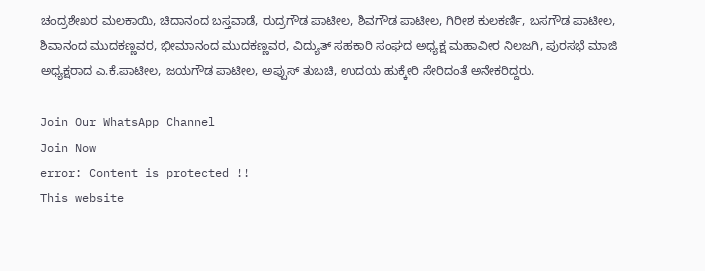ಚಂದ್ರಶೇಖರ ಮಲಕಾಯಿ, ಚಿದಾನಂದ ಬಸ್ತವಾಡೆ, ರುದ್ರಗೌಡ ಪಾಟೀಲ, ಶಿವಗೌಡ ಪಾಟೀಲ, ಗಿರೀಶ ಕುಲಕರ್ಣಿ, ಬಸಗೌಡ ಪಾಟೀಲ, ಶಿವಾನಂದ ಮುದಕಣ್ಣವರ, ಭೀಮಾನಂದ ಮುದಕಣ್ಣವರ, ವಿದ್ಯುತ್ ಸಹಕಾರಿ ಸಂಘದ ಅಧ್ಯಕ್ಷ ಮಹಾವೀರ ನಿಲಜಗಿ, ಪುರಸಭೆ ಮಾಜಿ ಅಧ್ಯಕ್ಷರಾದ ಎ.ಕೆ.ಪಾಟೀಲ, ಜಯಗೌಡ ಪಾಟೀಲ, ಅಪ್ಪುಸ್ ತುಬಚಿ, ಉದಯ ಹುಕ್ಕೇರಿ ಸೇರಿದಂತೆ ಅನೇಕರಿದ್ದರು.

Join Our WhatsApp Channel
Join Now
error: Content is protected !!
This website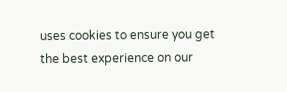uses cookies to ensure you get the best experience on our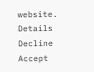website. Details
Decline
Accept